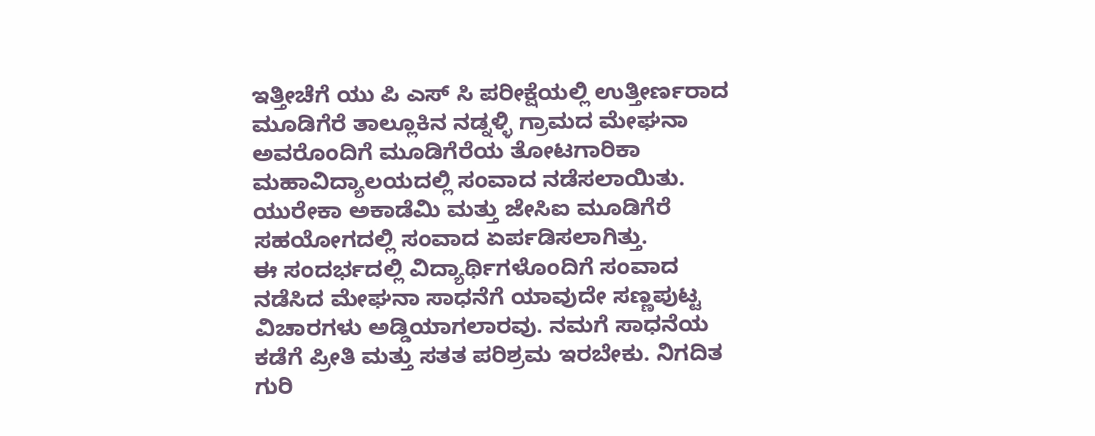ಇತ್ತೀಚೆಗೆ ಯು ಪಿ ಎಸ್ ಸಿ ಪರೀಕ್ಷೆಯಲ್ಲಿ ಉತ್ತೀರ್ಣರಾದ ಮೂಡಿಗೆರೆ ತಾಲ್ಲೂಕಿನ ನಡ್ನಳ್ಳಿ ಗ್ರಾಮದ ಮೇಘನಾ ಅವರೊಂದಿಗೆ ಮೂಡಿಗೆರೆಯ ತೋಟಗಾರಿಕಾ ಮಹಾವಿದ್ಯಾಲಯದಲ್ಲಿ ಸಂವಾದ ನಡೆಸಲಾಯಿತು. ಯುರೇಕಾ ಅಕಾಡೆಮಿ ಮತ್ತು ಜೇಸಿಐ ಮೂಡಿಗೆರೆ ಸಹಯೋಗದಲ್ಲಿ ಸಂವಾದ ಏರ್ಪಡಿಸಲಾಗಿತ್ತು.
ಈ ಸಂದರ್ಭದಲ್ಲಿ ವಿದ್ಯಾರ್ಥಿಗಳೊಂದಿಗೆ ಸಂವಾದ ನಡೆಸಿದ ಮೇಘನಾ ಸಾಧನೆಗೆ ಯಾವುದೇ ಸಣ್ಣಪುಟ್ಟ ವಿಚಾರಗಳು ಅಡ್ಡಿಯಾಗಲಾರವು. ನಮಗೆ ಸಾಧನೆಯ ಕಡೆಗೆ ಪ್ರೀತಿ ಮತ್ತು ಸತತ ಪರಿಶ್ರಮ ಇರಬೇಕು. ನಿಗದಿತ ಗುರಿ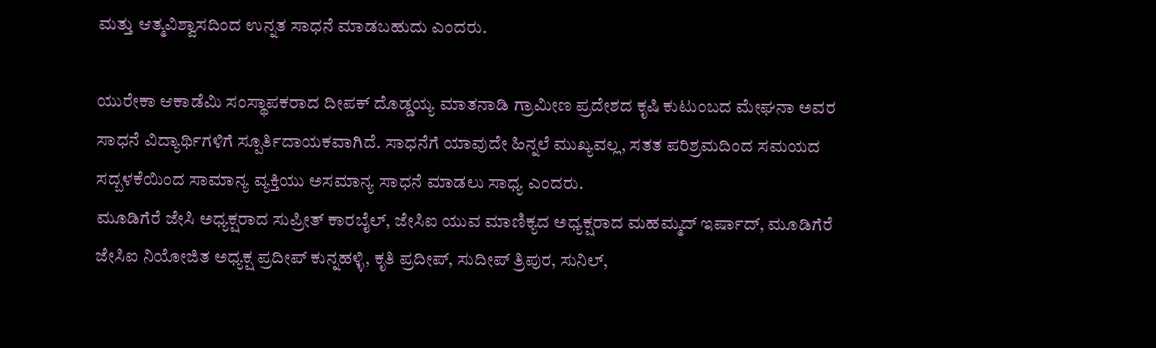ಮತ್ತು ಆತ್ಮವಿಶ್ವಾಸದಿಂದ ಉನ್ನತ ಸಾಧನೆ ಮಾಡಬಹುದು ಎಂದರು.

ಯುರೇಕಾ ಆಕಾಡೆಮಿ ಸಂಸ್ಥಾಪಕರಾದ ದೀಪಕ್ ದೊಡ್ಡಯ್ಯ ಮಾತನಾಡಿ ಗ್ರಾಮೀಣ ಪ್ರದೇಶದ ಕೃಷಿ ಕುಟುಂಬದ ಮೇಘನಾ ಅವರ ಸಾಧನೆ ವಿದ್ಯಾರ್ಥಿಗಳಿಗೆ ಸ್ಪೂರ್ತಿದಾಯಕವಾಗಿದೆ. ಸಾಧನೆಗೆ ಯಾವುದೇ ಹಿನ್ನಲೆ ಮುಖ್ಯವಲ್ಲ, ಸತತ ಪರಿಶ್ರಮದಿಂದ ಸಮಯದ ಸದ್ಬಳಕೆಯಿಂದ ಸಾಮಾನ್ಯ ವ್ಯಕ್ತಿಯು ಅಸಮಾನ್ಯ ಸಾಧನೆ ಮಾಡಲು ಸಾಧ್ಯ ಎಂದರು.
ಮೂಡಿಗೆರೆ ಜೇಸಿ ಅಧ್ಯಕ್ಷರಾದ ಸುಪ್ರೀತ್ ಕಾರಬೈಲ್, ಜೇಸಿಐ ಯುವ ಮಾಣಿಕ್ಯದ ಅಧ್ಯಕ್ಷರಾದ ಮಹಮ್ಮದ್ ಇರ್ಷಾದ್, ಮೂಡಿಗೆರೆ ಜೇಸಿಐ ನಿಯೋಜಿತ ಅಧ್ಯಕ್ಷ ಪ್ರದೀಪ್ ಕುನ್ನಹಳ್ಳಿ, ಕೃತಿ ಪ್ರದೀಪ್, ಸುದೀಪ್ ತ್ರಿಪುರ, ಸುನಿಲ್,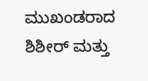ಮುಖಂಡರಾದ ಶಿಶೀರ್ ಮತ್ತು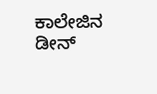ಕಾಲೇಜಿನ ಡೀನ್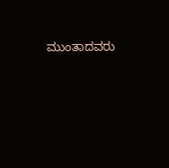ಮುಂತಾದವರು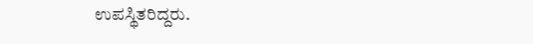ಉಪಸ್ಥಿತರಿದ್ದರು.